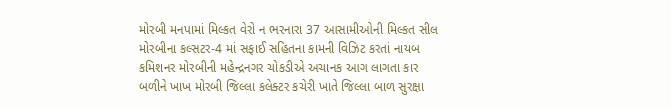મોરબી મનપામાં મિલ્કત વેરો ન ભરનારા 37 આસામીઓની મિલ્કત સીલ મોરબીના કલ્સટર-4 માં સફાઈ સહિતના કામની વિઝિટ કરતાં નાયબ કમિશનર મોરબીની મહેન્દ્રનગર ચોકડીએ અચાનક આગ લાગતા કાર બળીને ખાખ મોરબી જિલ્લા કલેક્ટર કચેરી ખાતે જિલ્લા બાળ સુરક્ષા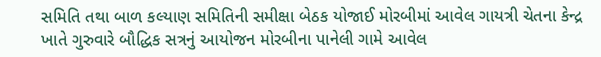સમિતિ તથા બાળ કલ્યાણ સમિતિની સમીક્ષા બેઠક યોજાઈ મોરબીમાં આવેલ ગાયત્રી ચેતના કેન્દ્ર ખાતે ગુરુવારે બૌદ્ધિક સત્રનું આયોજન મોરબીના પાનેલી ગામે આવેલ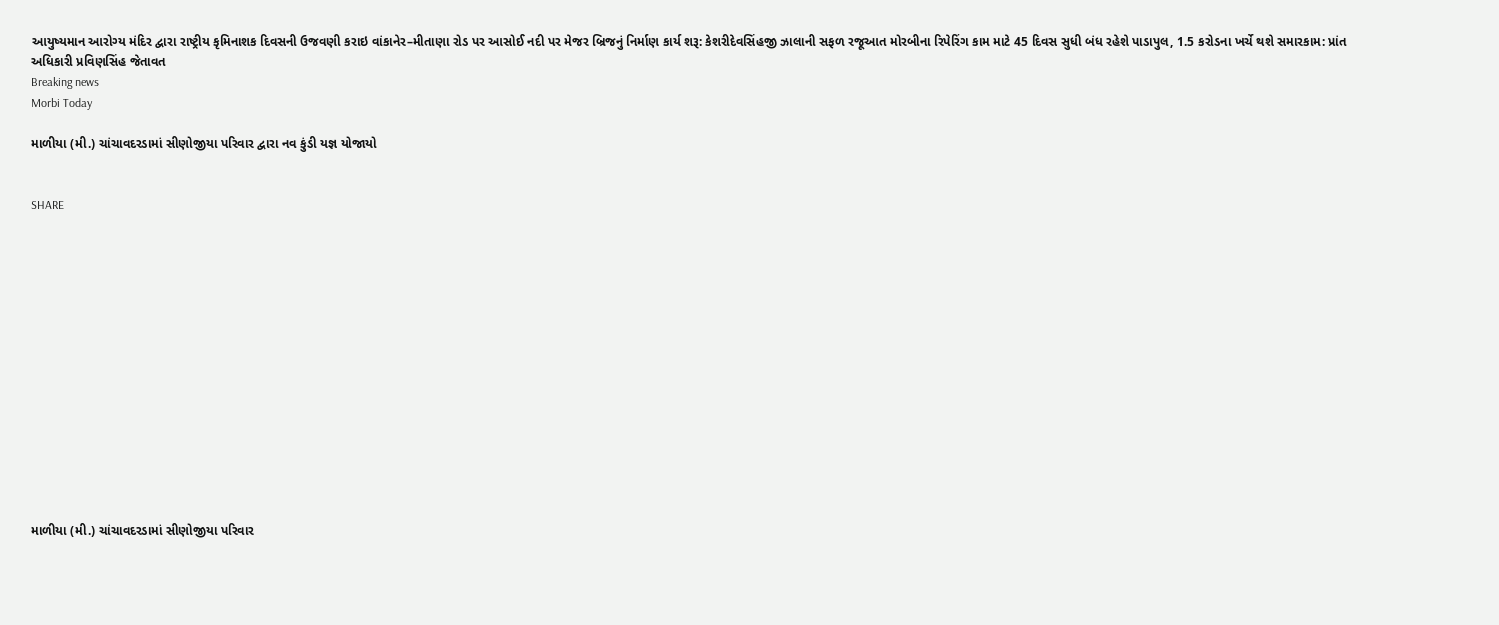આયુષ્યમાન આરોગ્ય મંદિર દ્વારા રાષ્ટ્રીય કૃમિનાશક દિવસની ઉજવણી કરાઇ વાંકાનેર–મીતાણા રોડ પર આસોઈ નદી પર મેજર બ્રિજનું નિર્માણ કાર્ય શરૂ: કેશરીદેવસિંહજી ઝાલાની સફળ રજૂઆત મોરબીના રિપેરિંગ કામ માટે 45 દિવસ સુધી બંધ રહેશે પાડાપુલ, 1.5 કરોડના ખર્ચે થશે સમારકામ: પ્રાંત અધિકારી પ્રવિણસિંહ જેતાવત
Breaking news
Morbi Today

માળીયા (મી.) ચાંચાવદરડામાં સીણોજીયા પરિવાર દ્વારા નવ કુંડી યજ્ઞ યોજાયો


SHARE















માળીયા (મી.) ચાંચાવદરડામાં સીણોજીયા પરિવાર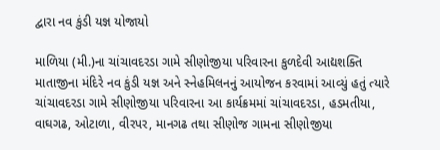દ્વારા નવ કુંડી યજ્ઞ યોજાયો

માળિયા (મી.)ના ચાંચાવદરડા ગામે સીણોજીયા પરિવારના કુળદેવી આદ્યશક્તિ માતાજીના મંદિરે નવ કુંડી યજ્ઞ અને સ્નેહમિલનનું આયોજન કરવામાં આવ્યું હતું ત્યારે ચાંચાવદરડા ગામે સીણોજીયા પરિવારના આ કાર્યક્રમમાં ચાંચાવદરડા, હડમતીયા, વાઘગઢ, ઓટાળા, વીરપર, માનગઢ તથા સીણોજ ગામના સીણોજીયા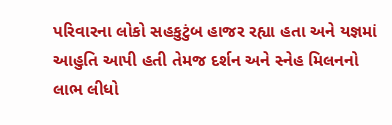પરિવારના લોકો સહકુટુંબ હાજર રહ્યા હતા અને યજ્ઞમાં આહુતિ આપી હતી તેમજ દર્શન અને સ્નેહ મિલનનો લાભ લીધો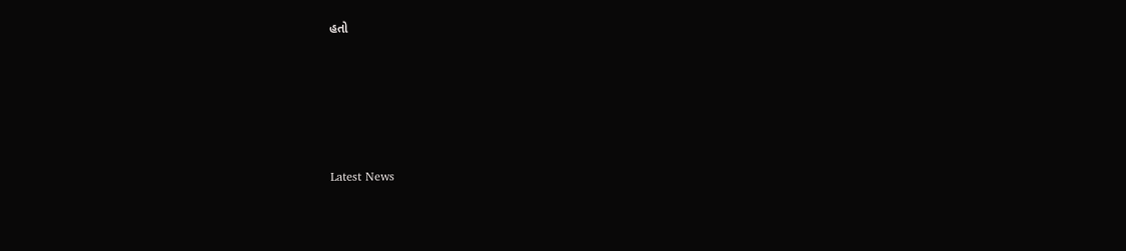હતો






Latest News